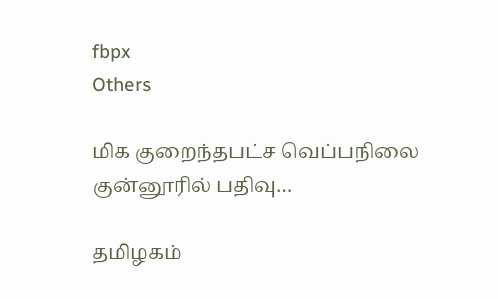fbpx
Others

மிக குறைந்தபட்ச வெப்பநிலை குன்னூரில் பதிவு…

தமிழகம்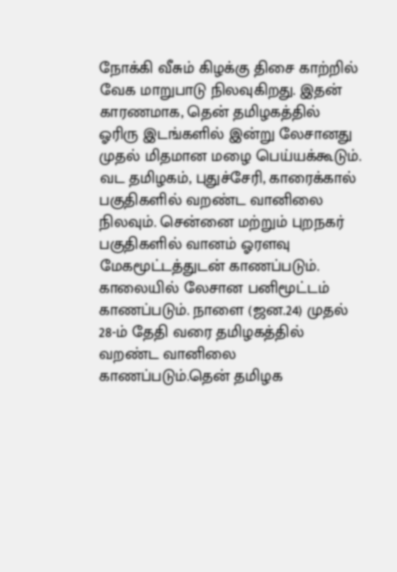நோக்கி வீசும் கிழக்கு திசை காற்றில் வேக மாறுபாடு நிலவுகிறது. இதன் காரணமாக, தென் தமிழகத்தில் ஓரிரு இடங்களில் இன்று லேசானது முதல் மிதமான மழை பெய்யக்கூடும். வட தமிழகம், புதுச்சேரி, காரைக்கால் பகுதிகளில் வறண்ட வானிலை நிலவும். சென்னை மற்றும் புறநகர் பகுதிகளில் வானம் ஓரளவு மேகமூட்டத்துடன் காணப்படும். காலையில் லேசான பனிமூட்டம் காணப்படும். நாளை (ஜன.24) முதல் 28-ம் தேதி வரை தமிழகத்தில் வறண்ட வானிலை காணப்படும்.தென் தமிழக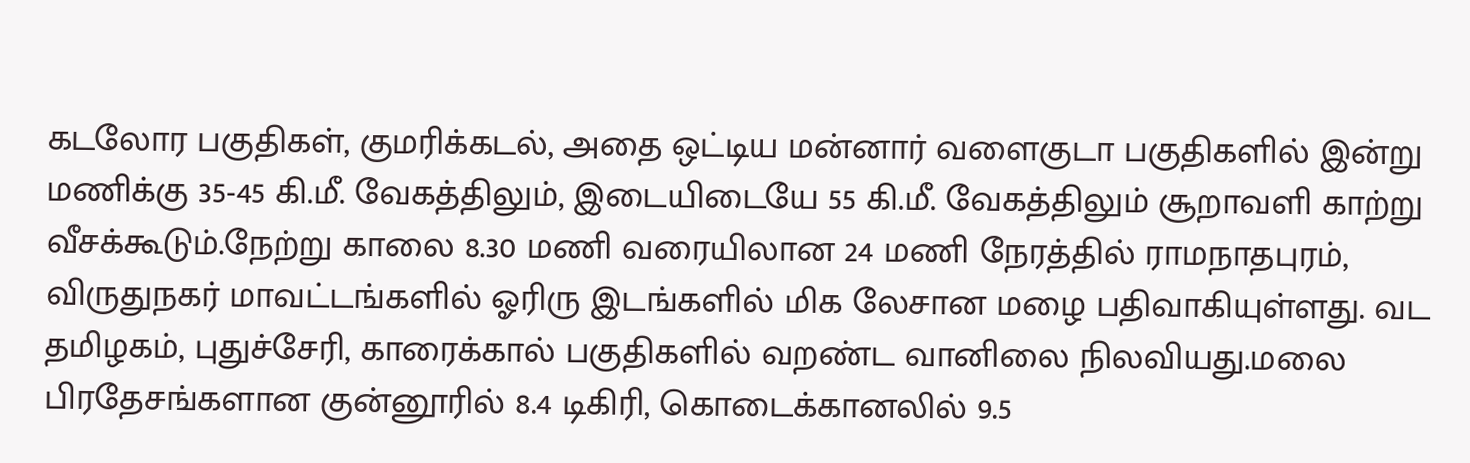கடலோர பகுதிகள், குமரிக்கடல், அதை ஒட்டிய மன்னார் வளைகுடா பகுதிகளில் இன்று மணிக்கு 35-45 கி.மீ. வேகத்திலும், இடையிடையே 55 கி.மீ. வேகத்திலும் சூறாவளி காற்று வீசக்கூடும்.நேற்று காலை 8.30 மணி வரையிலான 24 மணி நேரத்தில் ராமநாதபுரம், விருதுநகர் மாவட்டங்களில் ஓரிரு இடங்களில் மிக லேசான மழை பதிவாகியுள்ளது. வட தமிழகம், புதுச்சேரி, காரைக்கால் பகுதிகளில் வறண்ட வானிலை நிலவியது.மலை பிரதேசங்களான குன்னூரில் 8.4 டிகிரி, கொடைக்கானலில் 9.5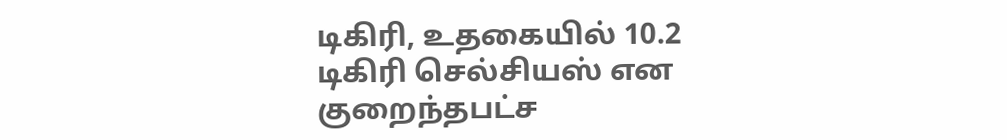டிகிரி, உதகையில் 10.2 டிகிரி செல்சியஸ் என குறைந்தபட்ச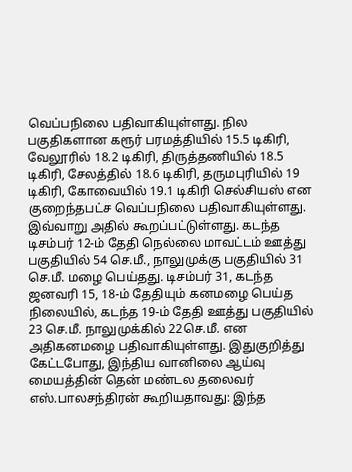வெப்பநிலை பதிவாகியுள்ளது. நில பகுதிகளான கரூர் பரமத்தியில் 15.5 டிகிரி, வேலூரில் 18.2 டிகிரி, திருத்தணியில் 18.5 டிகிரி, சேலத்தில் 18.6 டிகிரி, தருமபுரியில் 19 டிகிரி, கோவையில் 19.1 டிகிரி செல்சியஸ் என குறைந்தபட்ச வெப்பநிலை பதிவாகியுள்ளது. இவ்வாறு அதில் கூறப்பட்டுள்ளது. கடந்த டிசம்பர் 12-ம் தேதி நெல்லை மாவட்டம் ஊத்து பகுதியில் 54 செ.மீ., நாலுமுக்கு பகுதியில் 31 செ.மீ. மழை பெய்தது. டிசம்பர் 31, கடந்த ஜனவரி 15, 18-ம் தேதியும் கனமழை பெய்த நிலையில், கடந்த 19-ம் தேதி ஊத்து பகுதியில் 23 செ.மீ. நாலுமுக்கில் 22செ.மீ. என அதிகனமழை பதிவாகியுள்ளது. இதுகுறித்து கேட்டபோது, இந்திய வானிலை ஆய்வு மையத்தின் தென் மண்டல தலைவர் எஸ்.பாலசந்திரன் கூறியதாவது: இந்த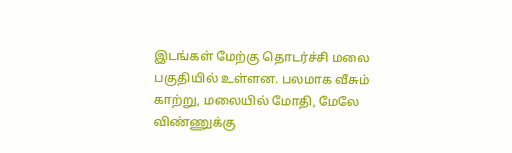இடங்கள் மேற்கு தொடர்ச்சி மலை பகுதியில் உள்ளன. பலமாக வீசும் காற்று, மலையில் மோதி, மேலே விண்ணுக்கு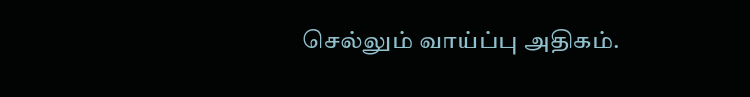செல்லும் வாய்ப்பு அதிகம்.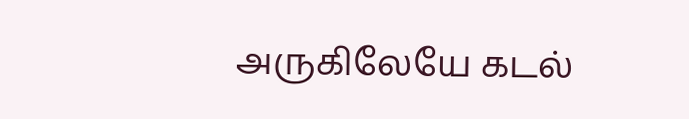அருகிலேயே கடல்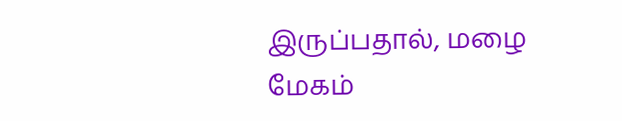இருப்பதால், மழை மேகம்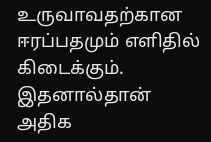உருவாவதற்கான ஈரப்பதமும் எளிதில் கிடைக்கும். இதனால்தான் அதிக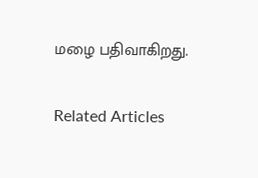மழை பதிவாகிறது.

Related Articles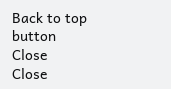Back to top button
Close
Close